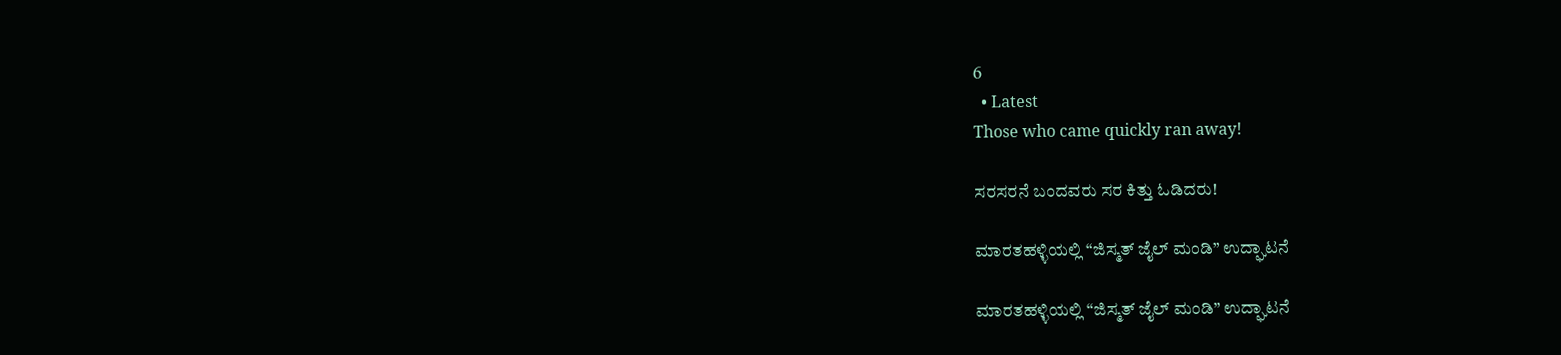6
  • Latest
Those who came quickly ran away!

ಸರಸರನೆ ಬಂದವರು ಸರ ಕಿತ್ತು ಓಡಿದರು!

ಮಾರತಹಳ್ಳಿಯಲ್ಲಿ “ಜಿಸ್ಮತ್ ಜೈಲ್ ಮಂಡಿ” ಉದ್ಘಾಟನೆ

ಮಾರತಹಳ್ಳಿಯಲ್ಲಿ “ಜಿಸ್ಮತ್ ಜೈಲ್ ಮಂಡಿ” ಉದ್ಘಾಟನೆ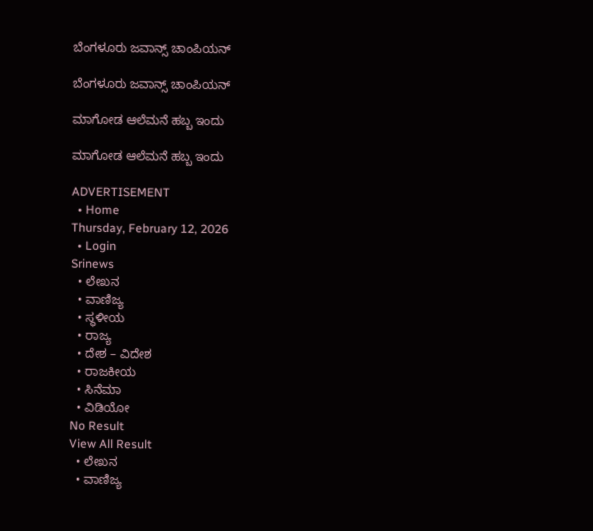ಬೆಂಗಳೂರು ಜವಾನ್ಸ್ ಚಾಂಪಿಯನ್

ಬೆಂಗಳೂರು ಜವಾನ್ಸ್ ಚಾಂಪಿಯನ್

ಮಾಗೋಡ ಆಲೆಮನೆ ಹಬ್ಬ ಇಂದು

ಮಾಗೋಡ ಆಲೆಮನೆ ಹಬ್ಬ ಇಂದು

ADVERTISEMENT
  • Home
Thursday, February 12, 2026
  • Login
Srinews
  • ಲೇಖನ
  • ವಾಣಿಜ್ಯ
  • ಸ್ಥಳೀಯ
  • ರಾಜ್ಯ
  • ದೇಶ – ವಿದೇಶ
  • ರಾಜಕೀಯ
  • ಸಿನೆಮಾ
  • ವಿಡಿಯೋ
No Result
View All Result
  • ಲೇಖನ
  • ವಾಣಿಜ್ಯ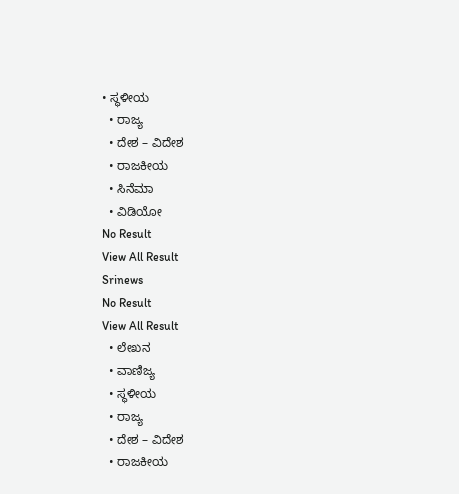• ಸ್ಥಳೀಯ
  • ರಾಜ್ಯ
  • ದೇಶ – ವಿದೇಶ
  • ರಾಜಕೀಯ
  • ಸಿನೆಮಾ
  • ವಿಡಿಯೋ
No Result
View All Result
Srinews
No Result
View All Result
  • ಲೇಖನ
  • ವಾಣಿಜ್ಯ
  • ಸ್ಥಳೀಯ
  • ರಾಜ್ಯ
  • ದೇಶ – ವಿದೇಶ
  • ರಾಜಕೀಯ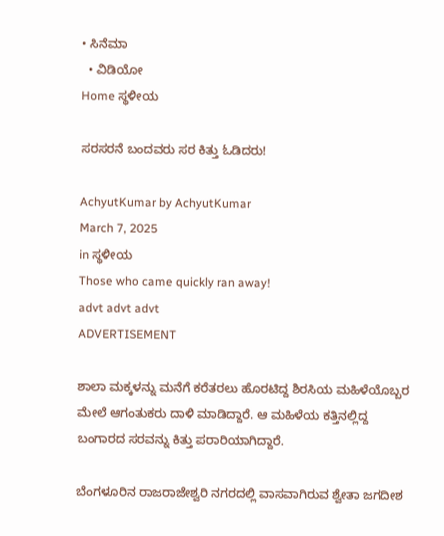• ಸಿನೆಮಾ
  • ವಿಡಿಯೋ
Home ಸ್ಥಳೀಯ

ಸರಸರನೆ ಬಂದವರು ಸರ ಕಿತ್ತು ಓಡಿದರು!

AchyutKumar by AchyutKumar
March 7, 2025
in ಸ್ಥಳೀಯ
Those who came quickly ran away!
advt advt advt
ADVERTISEMENT

ಶಾಲಾ ಮಕ್ಕಳನ್ನು ಮನೆಗೆ ಕರೆತರಲು ಹೊರಟಿದ್ದ ಶಿರಸಿಯ ಮಹಿಳೆಯೊಬ್ಬರ ಮೇಲೆ ಆಗಂತುಕರು ದಾಳಿ ಮಾಡಿದ್ದಾರೆ. ಆ ಮಹಿಳೆಯ ಕತ್ತಿನಲ್ಲಿದ್ದ ಬಂಗಾರದ ಸರವನ್ನು ಕಿತ್ತು ಪರಾರಿಯಾಗಿದ್ದಾರೆ.

ಬೆಂಗಳೂರಿನ ರಾಜರಾಜೇಶ್ವರಿ ನಗರದಲ್ಲಿ ವಾಸವಾಗಿರುವ ಶ್ವೇತಾ ಜಗದೀಶ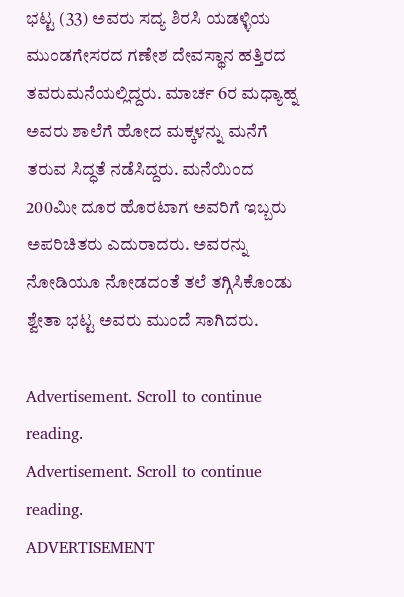ಭಟ್ಟ (33) ಅವರು ಸದ್ಯ ಶಿರಸಿ ಯಡಳ್ಳಿಯ ಮುಂಡಗೇಸರದ ಗಣೇಶ ದೇವಸ್ಥಾನ ಹತ್ತಿರದ ತವರುಮನೆಯಲ್ಲಿದ್ದರು. ಮಾರ್ಚ 6ರ ಮಧ್ಯಾಹ್ನ ಅವರು ಶಾಲೆಗೆ ಹೋದ ಮಕ್ಕಳನ್ನು ಮನೆಗೆ ತರುವ ಸಿದ್ಧತೆ ನಡೆಸಿದ್ದರು. ಮನೆಯಿಂದ 200ಮೀ ದೂರ ಹೊರಟಾಗ ಅವರಿಗೆ ಇಬ್ಬರು ಅಪರಿಚಿತರು ಎದುರಾದರು. ಅವರನ್ನು ನೋಡಿಯೂ ನೋಡದಂತೆ ತಲೆ ತಗ್ಗಿಸಿಕೊಂಡು ಶ್ವೇತಾ ಭಟ್ಟ ಅವರು ಮುಂದೆ ಸಾಗಿದರು.

Advertisement. Scroll to continue reading.
Advertisement. Scroll to continue reading.
ADVERTISEMENT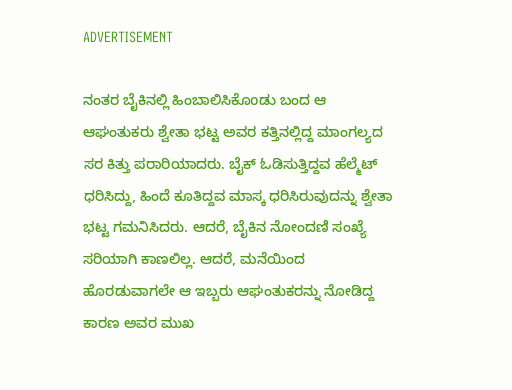ADVERTISEMENT

ನಂತರ ಬೈಕಿನಲ್ಲಿ ಹಿಂಬಾಲಿಸಿಕೊoಡು ಬಂದ ಆ ಆಘಂತುಕರು ಶ್ವೇತಾ ಭಟ್ಟ ಅವರ ಕತ್ತಿನಲ್ಲಿದ್ದ ಮಾಂಗಲ್ಯದ ಸರ ಕಿತ್ತು ಪರಾರಿಯಾದರು. ಬೈಕ್ ಓಡಿಸುತ್ತಿದ್ದವ ಹೆಲ್ಮೆಟ್ ಧರಿಸಿದ್ದು, ಹಿಂದೆ ಕೂತಿದ್ದವ ಮಾಸ್ಕ ಧರಿಸಿರುವುದನ್ನು ಶ್ವೇತಾ ಭಟ್ಟ ಗಮನಿಸಿದರು. ಆದರೆ, ಬೈಕಿನ ನೋಂದಣಿ ಸಂಖ್ಯೆ ಸರಿಯಾಗಿ ಕಾಣಲಿಲ್ಲ. ಆದರೆ, ಮನೆಯಿಂದ ಹೊರಡುವಾಗಲೇ ಆ ಇಬ್ಬರು ಆಘಂತುಕರನ್ನು ನೋಡಿದ್ದ ಕಾರಣ ಅವರ ಮುಖ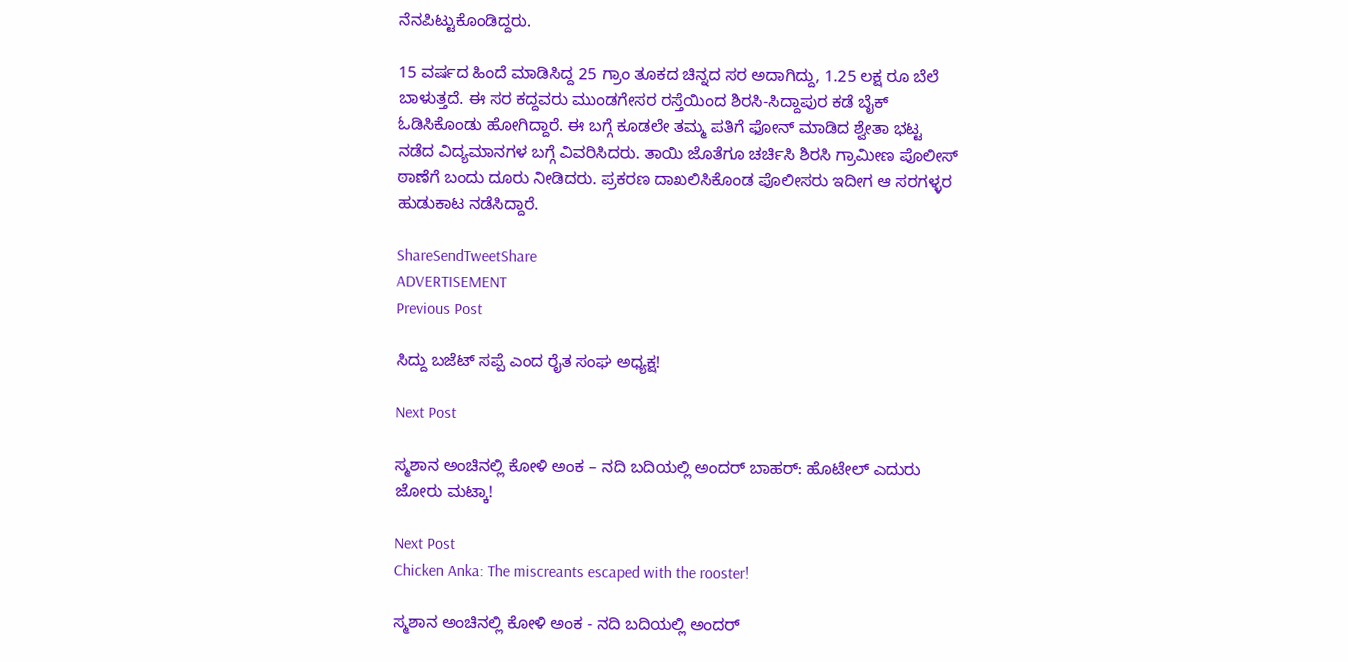ನೆನಪಿಟ್ಟುಕೊಂಡಿದ್ದರು.

15 ವರ್ಷದ ಹಿಂದೆ ಮಾಡಿಸಿದ್ದ 25 ಗ್ರಾಂ ತೂಕದ ಚಿನ್ನದ ಸರ ಅದಾಗಿದ್ದು, 1.25 ಲಕ್ಷ ರೂ ಬೆಲೆ ಬಾಳುತ್ತದೆ. ಈ ಸರ ಕದ್ದವರು ಮುಂಡಗೇಸರ ರಸ್ತೆಯಿಂದ ಶಿರಸಿ-ಸಿದ್ದಾಪುರ ಕಡೆ ಬೈಕ್ ಓಡಿಸಿಕೊಂಡು ಹೋಗಿದ್ದಾರೆ. ಈ ಬಗ್ಗೆ ಕೂಡಲೇ ತಮ್ಮ ಪತಿಗೆ ಫೋನ್ ಮಾಡಿದ ಶ್ವೇತಾ ಭಟ್ಟ ನಡೆದ ವಿದ್ಯಮಾನಗಳ ಬಗ್ಗೆ ವಿವರಿಸಿದರು. ತಾಯಿ ಜೊತೆಗೂ ಚರ್ಚಿಸಿ ಶಿರಸಿ ಗ್ರಾಮೀಣ ಪೊಲೀಸ್ ಠಾಣೆಗೆ ಬಂದು ದೂರು ನೀಡಿದರು. ಪ್ರಕರಣ ದಾಖಲಿಸಿಕೊಂಡ ಪೊಲೀಸರು ಇದೀಗ ಆ ಸರಗಳ್ಳರ ಹುಡುಕಾಟ ನಡೆಸಿದ್ದಾರೆ.

ShareSendTweetShare
ADVERTISEMENT
Previous Post

ಸಿದ್ದು ಬಜೆಟ್ ಸಪ್ಪೆ ಎಂದ ರೈತ ಸಂಘ ಅಧ್ಯಕ್ಷ!

Next Post

ಸ್ಮಶಾನ ಅಂಚಿನಲ್ಲಿ ಕೋಳಿ ಅಂಕ – ನದಿ ಬದಿಯಲ್ಲಿ ಅಂದರ್ ಬಾಹರ್: ಹೊಟೇಲ್ ಎದುರು ಜೋರು ಮಟ್ಕಾ!

Next Post
Chicken Anka: The miscreants escaped with the rooster!

ಸ್ಮಶಾನ ಅಂಚಿನಲ್ಲಿ ಕೋಳಿ ಅಂಕ - ನದಿ ಬದಿಯಲ್ಲಿ ಅಂದರ್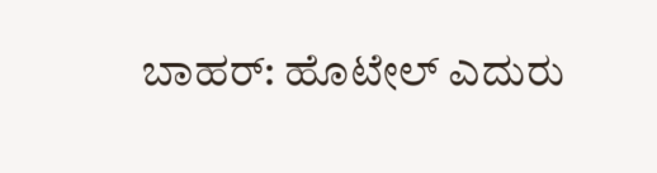ಬಾಹರ್: ಹೊಟೇಲ್ ಎದುರು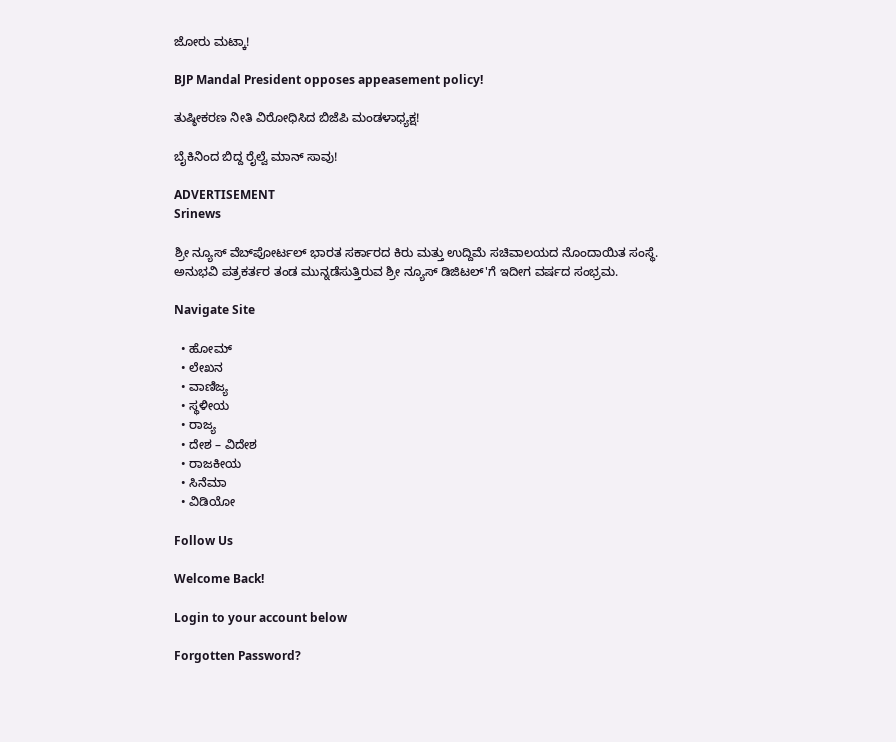ಜೋರು ಮಟ್ಕಾ!

BJP Mandal President opposes appeasement policy!

ತುಷ್ಠೀಕರಣ ನೀತಿ ವಿರೋಧಿಸಿದ ಬಿಜೆಪಿ ಮಂಡಳಾಧ್ಯಕ್ಷ!

ಬೈಕಿನಿಂದ ಬಿದ್ದ ರೈಲ್ವೆ ಮಾನ್ ಸಾವು!

ADVERTISEMENT
Srinews

ಶ್ರೀ ನ್ಯೂಸ್ ವೆಬ್‌ಪೋರ್ಟಲ್ ಭಾರತ ಸರ್ಕಾರದ ಕಿರು ಮತ್ತು ಉದ್ದಿಮೆ ಸಚಿವಾಲಯದ ನೊಂದಾಯಿತ ಸಂಸ್ಥೆ. ಅನುಭವಿ ಪತ್ರಕರ್ತರ ತಂಡ ಮುನ್ನಡೆಸುತ್ತಿರುವ ಶ್ರೀ ನ್ಯೂಸ್ ಡಿಜಿಟಲ್'ಗೆ ಇದೀಗ ವರ್ಷದ ಸಂಭ್ರಮ.

Navigate Site

  • ಹೋಮ್
  • ಲೇಖನ
  • ವಾಣಿಜ್ಯ
  • ಸ್ಥಳೀಯ
  • ರಾಜ್ಯ
  • ದೇಶ – ವಿದೇಶ
  • ರಾಜಕೀಯ
  • ಸಿನೆಮಾ
  • ವಿಡಿಯೋ

Follow Us

Welcome Back!

Login to your account below

Forgotten Password?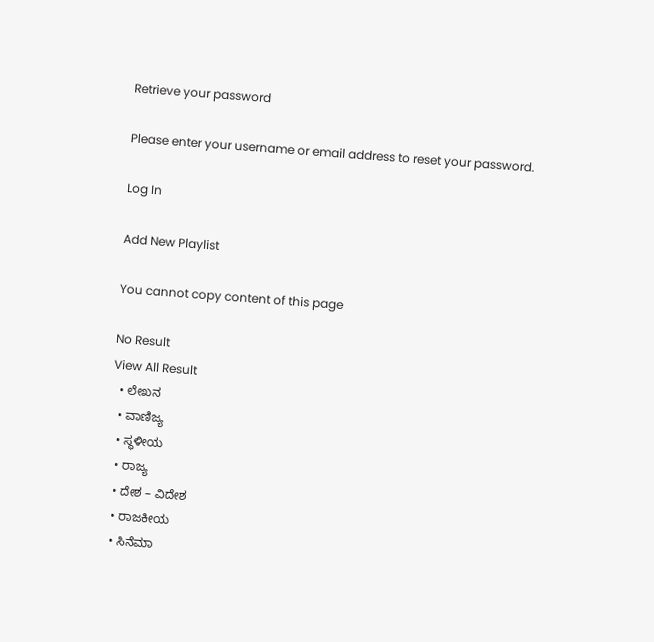Retrieve your password

Please enter your username or email address to reset your password.

Log In

Add New Playlist

You cannot copy content of this page

No Result
View All Result
  • ಲೇಖನ
  • ವಾಣಿಜ್ಯ
  • ಸ್ಥಳೀಯ
  • ರಾಜ್ಯ
  • ದೇಶ – ವಿದೇಶ
  • ರಾಜಕೀಯ
  • ಸಿನೆಮಾ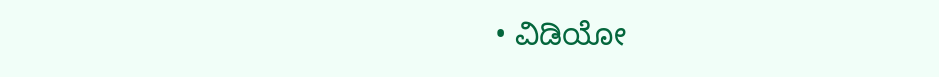• ವಿಡಿಯೋ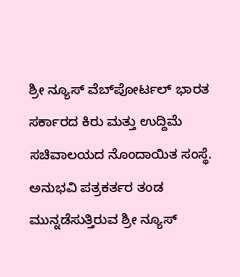ಶ್ರೀ ನ್ಯೂಸ್ ವೆಬ್‌ಪೋರ್ಟಲ್ ಭಾರತ ಸರ್ಕಾರದ ಕಿರು ಮತ್ತು ಉದ್ದಿಮೆ ಸಚಿವಾಲಯದ ನೊಂದಾಯಿತ ಸಂಸ್ಥೆ. ಅನುಭವಿ ಪತ್ರಕರ್ತರ ತಂಡ ಮುನ್ನಡೆಸುತ್ತಿರುವ ಶ್ರೀ ನ್ಯೂಸ್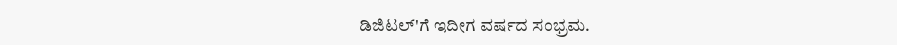ಡಿಜಿಟಲ್'ಗೆ ಇದೀಗ ವರ್ಷದ ಸಂಭ್ರಮ.